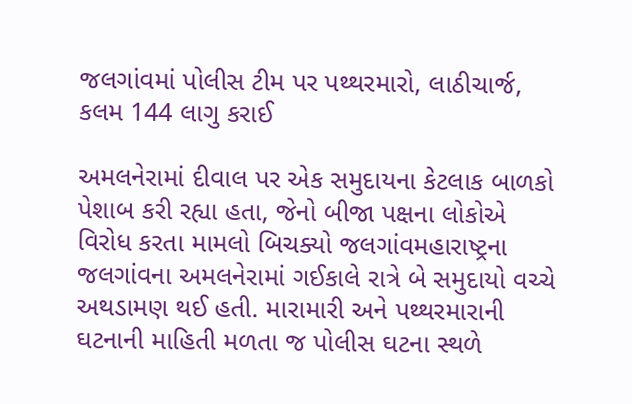જલગાંવમાં પોલીસ ટીમ પર પથ્થરમારો, લાઠીચાર્જ, કલમ 144 લાગુ કરાઈ

અમલનેરામાં દીવાલ પર એક સમુદાયના કેટલાક બાળકો પેશાબ કરી રહ્યા હતા, જેનો બીજા પક્ષના લોકોએ વિરોધ કરતા મામલો બિચક્યો જલગાંવમહારાષ્ટ્રના જલગાંવના અમલનેરામાં ગઈકાલે રાત્રે બે સમુદાયો વચ્ચે અથડામણ થઈ હતી. મારામારી અને પથ્થરમારાની ઘટનાની માહિતી મળતા જ પોલીસ ઘટના સ્થળે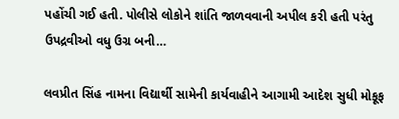પહોંચી ગઈ હતી. પોલીસે લોકોને શાંતિ જાળવવાની અપીલ કરી હતી પરંતુ ઉપદ્રવીઓ વધુ ઉગ્ર બની…

લવપ્રીત સિંહ નામના વિદ્યાર્થી સામેની કાર્યવાહીને આગામી આદેશ સુધી મોકૂફ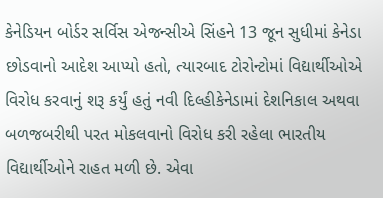કેનેડિયન બોર્ડર સર્વિસ એજન્સીએ સિંહને 13 જૂન સુધીમાં કેનેડા છોડવાનો આદેશ આપ્યો હતો, ત્યારબાદ ટોરોન્ટોમાં વિદ્યાર્થીઓએ વિરોધ કરવાનું શરૂ કર્યું હતું નવી દિલ્હીકેનેડામાં દેશનિકાલ અથવા બળજબરીથી પરત મોકલવાનો વિરોધ કરી રહેલા ભારતીય વિદ્યાર્થીઓને રાહત મળી છે. એવા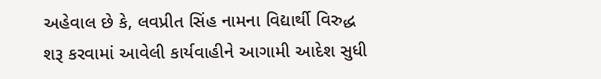અહેવાલ છે કે, લવપ્રીત સિંહ નામના વિદ્યાર્થી વિરુદ્ધ શરૂ કરવામાં આવેલી કાર્યવાહીને આગામી આદેશ સુધી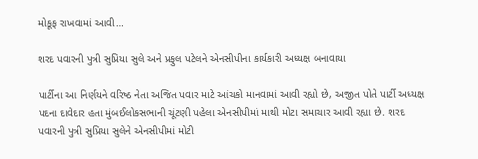મોકૂફ રાખવામાં આવી…

શરદ પવારની પુત્રી સુપ્રિયા સુલે અને પ્રફુલ પટેલને એનસીપીના કાર્યકારી અધ્યક્ષ બનાવાયા

પાર્ટીના આ નિર્ણયને વરિષ્ઠ નેતા અજિત પવાર માટે આંચકો માનવામાં આવી રહ્યો છે, અજીત પોતે પાર્ટી અધ્યક્ષ પદના દાવેદાર હતા મુંબઈલોકસભાની ચૂંટણી પહેલા એનસીપીમાં માથી મોટા સમાચાર આવી રહ્યા છે. શરદ પવારની પુત્રી સુપ્રિયા સુલેને એનસીપીમાં મોટી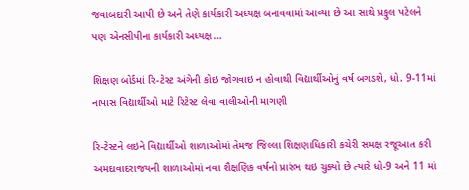જવાબદારી આપી છે અને તેણે કાર્યકારી અધ્યક્ષ બનાવવામાં આવ્યા છે આ સાથે પ્રફુલ પટેલને પણ એનસીપીના કાર્યકારી અધ્યક્ષ…

શિક્ષણ બોર્ડમાં રિ-ટેસ્ટ અંગેની કોઇ જોગવાઇ ન હોવાથી વિદ્યાર્થીઓનું વર્ષ બગડશે, ધો. 9-11માં નાપાસ વિદ્યાર્થીઓ માટે રિટેસ્ટ લેવા વાલીઓની માગણી

રિ-ટેસ્ટને લઇને વિદ્યાર્થીઓ શાળાઓમાં તેમજ જિલ્લા શિક્ષણાધિકારી કચેરી સમક્ષ રજૂઆત કરી અમદાવાદરાજયની શાળાઓમાં નવા શૈક્ષણિક વર્ષનો પ્રારંભ થઇ ચુક્યો છે ત્યારે ધો-9 અને 11 માં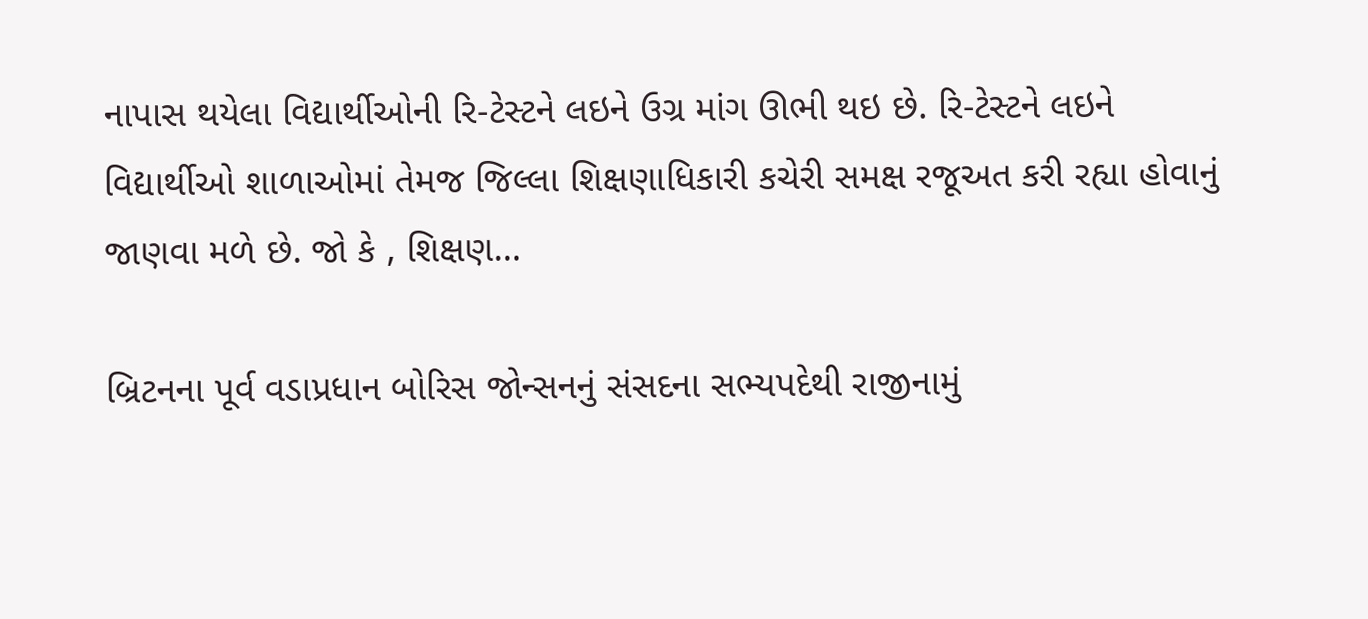નાપાસ થયેલા વિદ્યાર્થીઓની રિ-ટેસ્ટને લઇને ઉગ્ર માંગ ઊભી થઇ છે. રિ-ટેસ્ટને લઇને વિદ્યાર્થીઓ શાળાઓમાં તેમજ જિલ્લા શિક્ષણાધિકારી કચેરી સમક્ષ રજૂઅત કરી રહ્યા હોવાનું જાણવા મળે છે. જો કે , શિક્ષણ…

બ્રિટનના પૂર્વ વડાપ્રધાન બોરિસ જોન્સનનું સંસદના સભ્યપદેથી રાજીનામું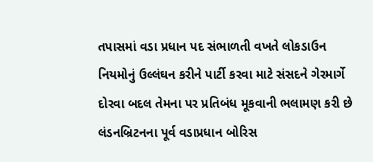તપાસમાં વડા પ્રધાન પદ સંભાળતી વખતે લોકડાઉન નિયમોનું ઉલ્લંઘન કરીને પાર્ટી કરવા માટે સંસદને ગેરમાર્ગે દોરવા બદલ તેમના પર પ્રતિબંધ મૂકવાની ભલામણ કરી છે લંડનબ્રિટનના પૂર્વ વડાપ્રધાન બોરિસ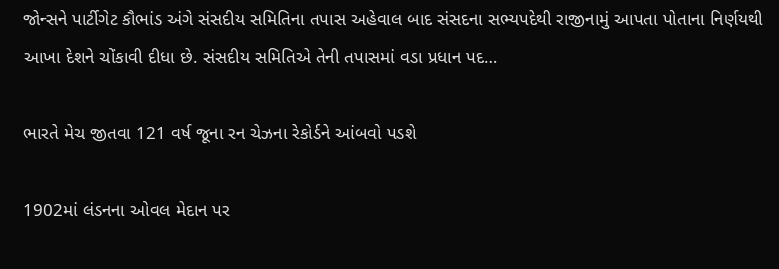જોન્સને પાર્ટીગેટ કૌભાંડ અંગે સંસદીય સમિતિના તપાસ અહેવાલ બાદ સંસદના સભ્યપદેથી રાજીનામું આપતા પોતાના નિર્ણયથી આખા દેશને ચોંકાવી દીધા છે. સંસદીય સમિતિએ તેની તપાસમાં વડા પ્રધાન પદ…

ભારતે મેચ જીતવા 121 વર્ષ જૂના રન ચેઝના રેકોર્ડને આંબવો પડશે

1902માં લંડનના ઓવલ મેદાન પર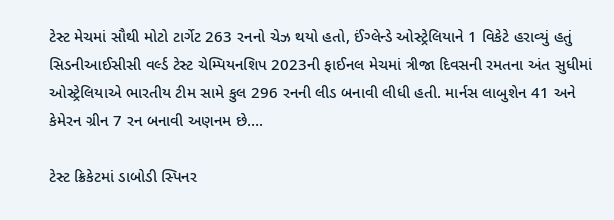ટેસ્ટ મેચમાં સૌથી મોટો ટાર્ગેટ 263 રનનો ચેઝ થયો હતો, ઈંગ્લેન્ડે ઓસ્ટ્રેલિયાને 1 વિકેટે હરાવ્યું હતું સિડનીઆઈસીસી વર્લ્ડ ટેસ્ટ ચેમ્પિયનશિપ 2023ની ફાઈનલ મેચમાં ત્રીજા દિવસની રમતના અંત સુધીમાં ઓસ્ટ્રેલિયાએ ભારતીય ટીમ સામે કુલ 296 રનની લીડ બનાવી લીધી હતી. માર્નસ લાબુશેન 41 અને કેમેરન ગ્રીન 7 રન બનાવી અણનમ છે….

ટેસ્ટ ક્રિકેટમાં ડાબોડી સ્પિનર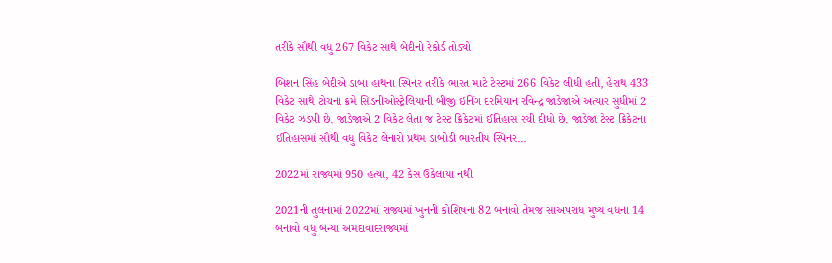તરીકે સૌથી વધુ 267 વિકેટ સાથે બેદીનો રેકોર્ડ તોડ્યો

બિશન સિંહ બેદીએ ડાબા હાથના સ્પિનર તરીકે ભારત માટે ટેસ્ટમાં 266 વિકેટ લીધી હતી, હેરાથ 433 વિકેટ સાથે ટોચના ક્રમે સિડનીઓસ્ટ્રેલિયાની બીજી ઇનિંગ દરમિયાન રવિન્દ્ર જાડેજાએ અત્યાર સુધીમાં 2 વિકેટ ઝડપી છે. જાડેજાએ 2 વિકેટ લેતા જ ટેસ્ટ ક્રિકેટમાં ઈતિહાસ રચી દીધો છે. જાડેજા ટેસ્ટ ક્રિકેટના ઈતિહાસમાં સૌથી વધુ વિકેટ લેનારો પ્રથમ ડાબોડી ભારતીય સ્પિનર…

2022માં રાજ્યમાં 950 હત્યા, 42 કેસ ઉકેલાયા નથી

2021ની તુલનામાં 2022માં રાજ્યમાં ખુનની કોશિષના 82 બનાવો તેમજ સાઅપરાધ મુષ્ય વધના 14 બનાવો વધુ બન્યા અમદાવાદરાજ્યમાં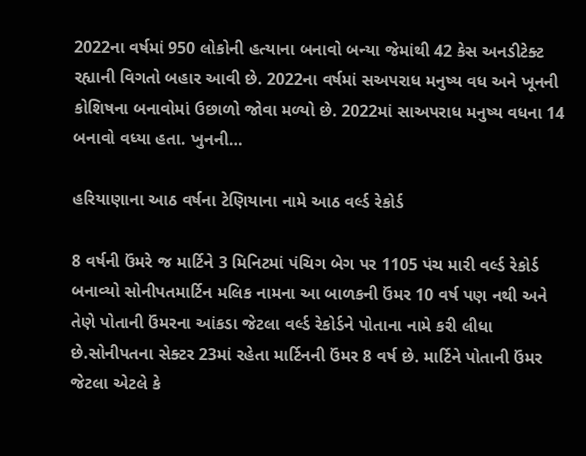2022ના વર્ષમાં 950 લોકોની હત્યાના બનાવો બન્યા જેમાંથી 42 કેસ અનડીટેક્ટ રહ્યાની વિગતો બહાર આવી છે. 2022ના વર્ષમાં સઅપરાધ મનુષ્ય વધ અને ખૂનની કોશિષના બનાવોમાં ઉછાળો જોવા મળ્યો છે. 2022માં સાઅપરાધ મનુષ્ય વધના 14 બનાવો વધ્યા હતા. ખુનની…

હરિયાણાના આઠ વર્ષના ટેણિયાના નામે આઠ વર્લ્ડ રેકોર્ડ

8 વર્ષની ઉંમરે જ માર્ટિને 3 મિનિટમાં પંચિગ બેગ પર 1105 પંચ મારી વર્લ્ડ રેકોર્ડ બનાવ્યો સોનીપતમાર્ટિન મલિક નામના આ બાળકની ઉંમર 10 વર્ષ પણ નથી અને તેણે પોતાની ઉંમરના આંકડા જેટલા વર્લ્ડ રેકોર્ડને પોતાના નામે કરી લીધા છે.સોનીપતના સેક્ટર 23માં રહેતા માર્ટિનની ઉંમર 8 વર્ષ છે. માર્ટિને પોતાની ઉંમર જેટલા એટલે કે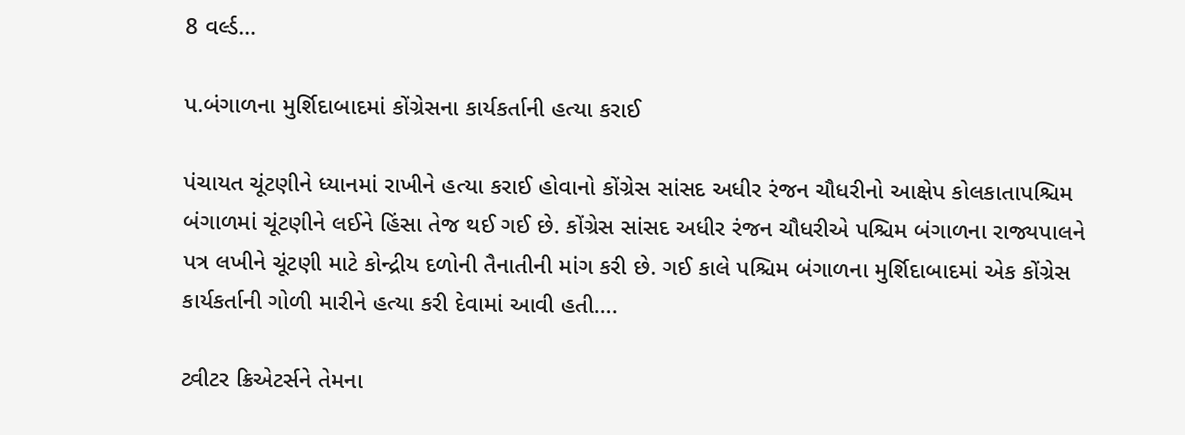8 વર્લ્ડ…

પ.બંગાળના મુર્શિદાબાદમાં કોંગ્રેસના કાર્યકર્તાની હત્યા કરાઈ

પંચાયત ચૂંટણીને ધ્યાનમાં રાખીને હત્યા કરાઈ હોવાનો કોંગ્રેસ સાંસદ અધીર રંજન ચૌધરીનો આક્ષેપ કોલકાતાપશ્ચિમ બંગાળમાં ચૂંટણીને લઈને હિંસા તેજ થઈ ગઈ છે. કોંગ્રેસ સાંસદ અધીર રંજન ચૌધરીએ પશ્ચિમ બંગાળના રાજ્યપાલને પત્ર લખીને ચૂંટણી માટે કોન્દ્રીય દળોની તૈનાતીની માંગ કરી છે. ગઈ કાલે પશ્ચિમ બંગાળના મુર્શિદાબાદમાં એક કોંગ્રેસ કાર્યકર્તાની ગોળી મારીને હત્યા કરી દેવામાં આવી હતી….

ટ્વીટર ક્રિએટર્સને તેમના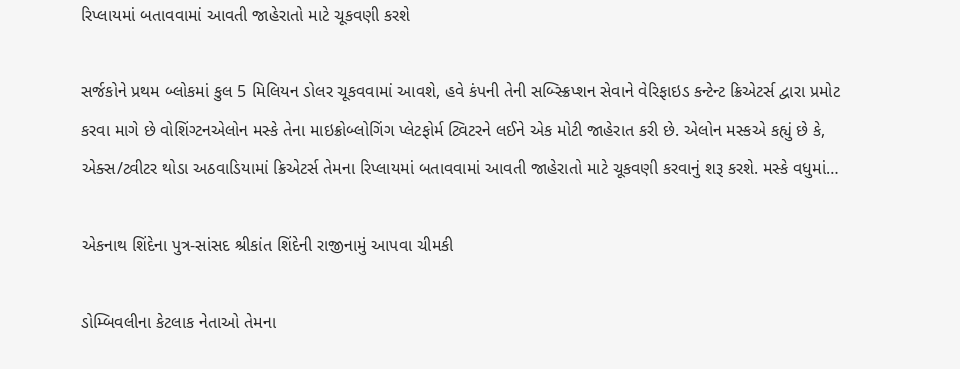રિપ્લાયમાં બતાવવામાં આવતી જાહેરાતો માટે ચૂકવણી કરશે

સર્જકોને પ્રથમ બ્લોકમાં કુલ 5 મિલિયન ડોલર ચૂકવવામાં આવશે, હવે કંપની તેની સબ્સ્ક્રિપ્શન સેવાને વેરિફાઇડ કન્ટેન્ટ ક્રિએટર્સ દ્વારા પ્રમોટ કરવા માગે છે વોશિંગ્ટનએલોન મસ્કે તેના માઇક્રોબ્લોગિંગ પ્લેટફોર્મ ટ્વિટરને લઈને એક મોટી જાહેરાત કરી છે. એલોન મસ્કએ કહ્યું છે કે, એક્સ/ટ્વીટર થોડા અઠવાડિયામાં ક્રિએટર્સ તેમના રિપ્લાયમાં બતાવવામાં આવતી જાહેરાતો માટે ચૂકવણી કરવાનું શરૂ કરશે. મસ્કે વધુમાં…

એકનાથ શિંદેના પુત્ર-સાંસદ શ્રીકાંત શિંદેની રાજીનામું આપવા ચીમકી

ડોમ્બિવલીના કેટલાક નેતાઓ તેમના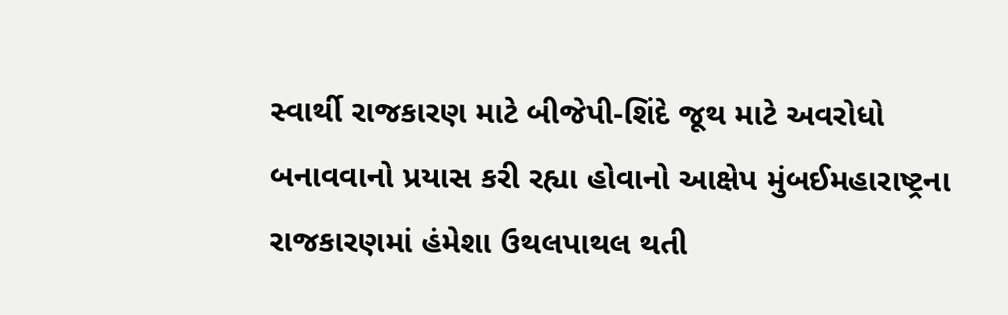સ્વાર્થી રાજકારણ માટે બીજેપી-શિંદે જૂથ માટે અવરોધો બનાવવાનો પ્રયાસ કરી રહ્યા હોવાનો આક્ષેપ મુંબઈમહારાષ્ટ્રના રાજકારણમાં હંમેશા ઉથલપાથલ થતી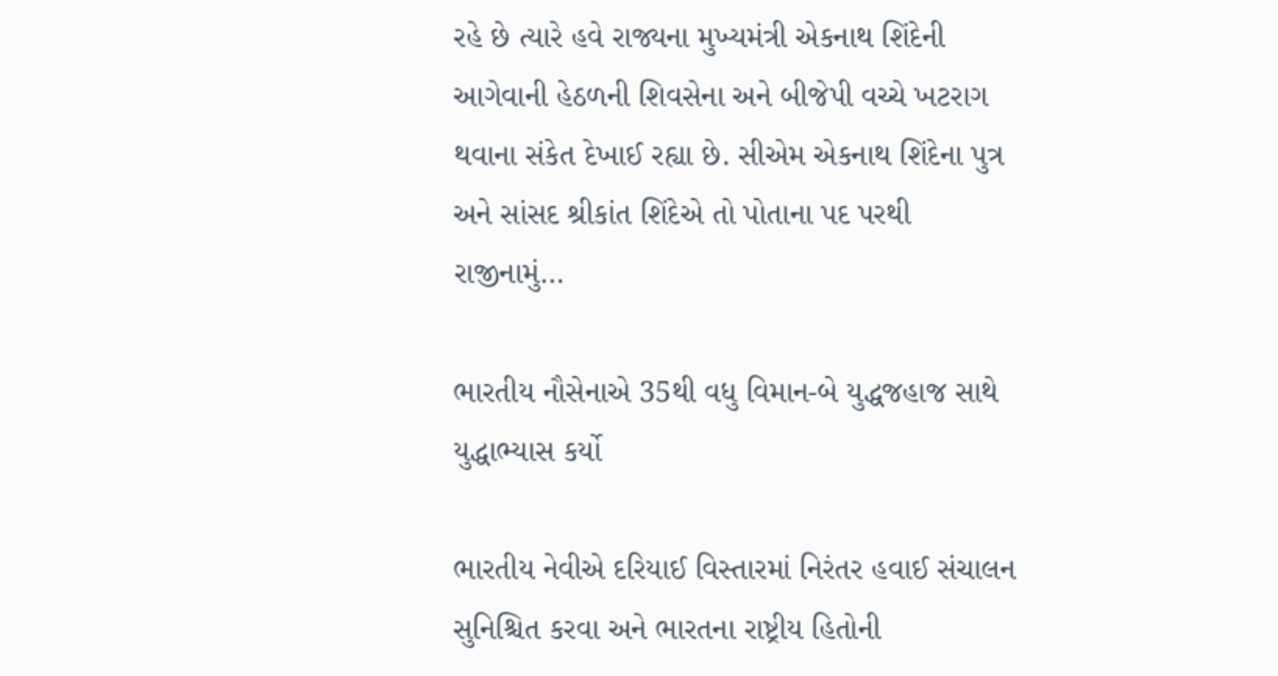રહે છે ત્યારે હવે રાજ્યના મુખ્યમંત્રી એકનાથ શિંદેની આગેવાની હેઠળની શિવસેના અને બીજેપી વચ્ચે ખટરાગ થવાના સંકેત દેખાઈ રહ્યા છે. સીએમ એકનાથ શિંદેના પુત્ર અને સાંસદ શ્રીકાંત શિંદેએ તો પોતાના પદ પરથી રાજીનામું…

ભારતીય નૌસેનાએ 35થી વધુ વિમાન-બે યુદ્ધજહાજ સાથે યુદ્ધાભ્યાસ કર્યો

ભારતીય નેવીએ દરિયાઈ વિસ્તારમાં નિરંતર હવાઈ સંચાલન સુનિશ્ચિત કરવા અને ભારતના રાષ્ટ્રીય હિતોની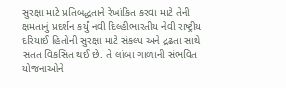સુરક્ષા માટે પ્રતિબદ્ધતાને રેખાંકિત કરવા માટે તેની ક્ષમતાનું પ્રદર્શન કર્યું નવી દિલ્હીભારતીય નેવી રાષ્ટ્રીય દરિયાઈ હિતોની સુરક્ષા માટે સંકલ્પ અને દ્રઢતા સાથે સતત વિકસિત થઈ છે. તે લાંબા ગાળાની સંભવિત યોજનાઓને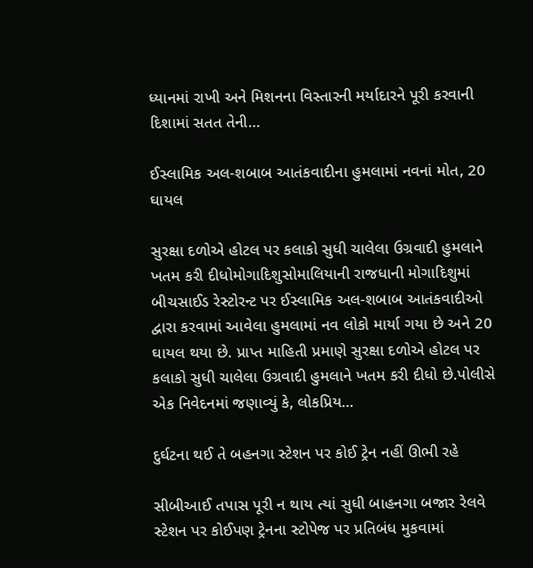ધ્યાનમાં રાખી અને મિશનના વિસ્તારની મર્યાદારને પૂરી કરવાની દિશામાં સતત તેની…

ઈસ્લામિક અલ-શબાબ આતંકવાદીના હુમલામાં નવનાં મોત, 20 ઘાયલ

સુરક્ષા દળોએ હોટલ પર કલાકો સુધી ચાલેલા ઉગ્રવાદી હુમલાને ખતમ કરી દીધોમોગાદિશુસોમાલિયાની રાજધાની મોગાદિશુમાં બીચસાઈડ રેસ્ટોરન્ટ પર ઈસ્લામિક અલ-શબાબ આતંકવાદીઓ દ્વારા કરવામાં આવેલા હુમલામાં નવ લોકો માર્યા ગયા છે અને 20 ઘાયલ થયા છે. પ્રાપ્ત માહિતી પ્રમાણે સુરક્ષા દળોએ હોટલ પર કલાકો સુધી ચાલેલા ઉગ્રવાદી હુમલાને ખતમ કરી દીધો છે.પોલીસે એક નિવેદનમાં જણાવ્યું કે, લોકપ્રિય…

દુર્ઘટના થઈ તે બહનગા સ્ટેશન પર કોઈ ટ્રેન નહીં ઊભી રહે

સીબીઆઈ તપાસ પૂરી ન થાય ત્યાં સુધી બાહનગા બજાર રેલવે સ્ટેશન પર કોઈપણ ટ્રેનના સ્ટોપેજ પર પ્રતિબંધ મુકવામાં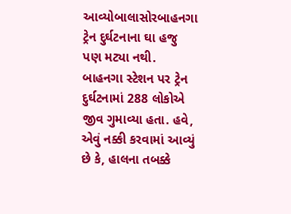આવ્યોબાલાસોરબાહનગા ટ્રેન દુર્ઘટનાના ઘા હજુ પણ મટ્યા નથી. બાહનગા સ્ટેશન પર ટ્રેન દુર્ઘટનામાં 288 લોકોએ જીવ ગુમાવ્યા હતા. હવે, એવું નક્કી કરવામાં આવ્યું છે કે, હાલના તબક્કે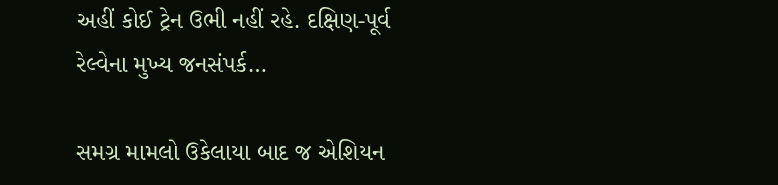અહીં કોઈ ટ્રેન ઉભી નહીં રહે. દક્ષિણ-પૂર્વ રેલ્વેના મુખ્ય જનસંપર્ક…

સમગ્ર મામલો ઉકેલાયા બાદ જ એશિયન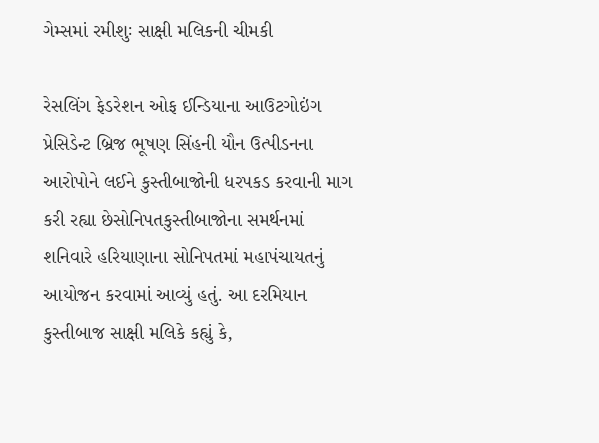ગેમ્સમાં રમીશુઃ સાક્ષી મલિકની ચીમકી

રેસલિંગ ફેડરેશન ઓફ ઈન્ડિયાના આઉટગોઇંગ પ્રેસિડેન્ટ બ્રિજ ભૂષણ સિંહની યૌન ઉત્પીડનના આરોપોને લઈને કુસ્તીબાજોની ધરપકડ કરવાની માગ કરી રહ્યા છેસોનિપતકુસ્તીબાજોના સમર્થનમાં શનિવારે હરિયાણાના સોનિપતમાં મહાપંચાયતનું આયોજન કરવામાં આવ્યું હતું. આ દરમિયાન કુસ્તીબાજ સાક્ષી મલિકે કહ્યું કે,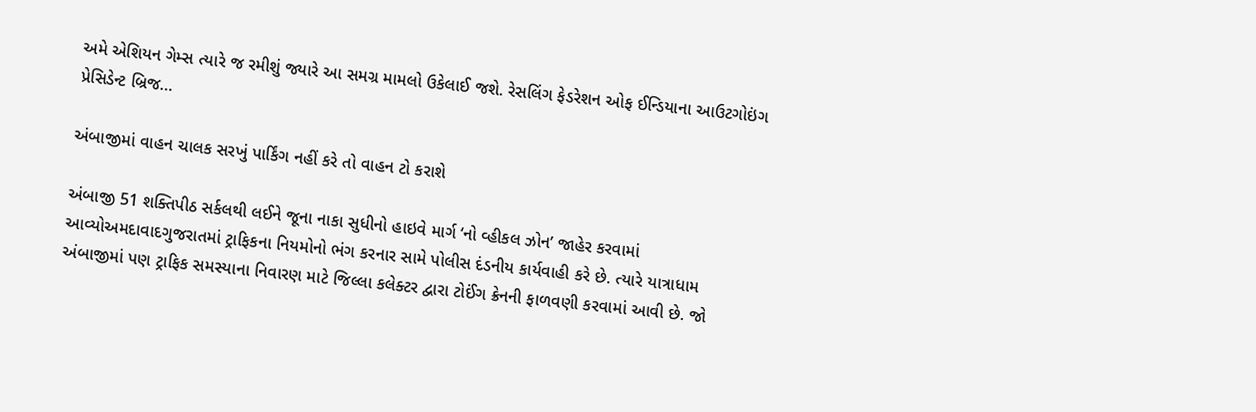અમે એશિયન ગેમ્સ ત્યારે જ રમીશું જ્યારે આ સમગ્ર મામલો ઉકેલાઈ જશે. રેસલિંગ ફેડરેશન ઓફ ઈન્ડિયાના આઉટગોઇંગ પ્રેસિડેન્ટ બ્રિજ…

અંબાજીમાં વાહન ચાલક સરખું પાર્કિંગ નહીં કરે તો વાહન ટો કરાશે

અંબાજી 51 શક્તિપીઠ સર્કલથી લઈને જૂના નાકા સુધીનો હાઇવે માર્ગ ‘નો વ્હીકલ ઝોન’ જાહેર કરવામાં આવ્યોઅમદાવાદગુજરાતમાં ટ્રાફિકના નિયમોનો ભંગ કરનાર સામે પોલીસ દંડનીય કાર્યવાહી કરે છે. ત્યારે યાત્રાધામ અંબાજીમાં પણ ટ્રાફિક સમસ્યાના નિવારણ માટે જિલ્લા કલેક્ટર દ્વારા ટોઈંગ ક્રેનની ફાળવણી કરવામાં આવી છે. જો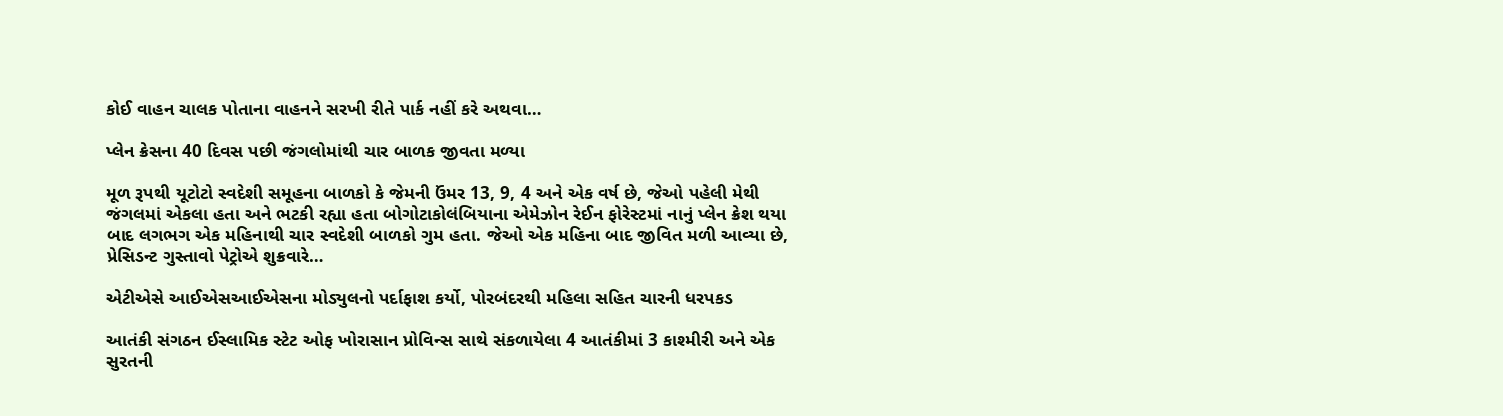કોઈ વાહન ચાલક પોતાના વાહનને સરખી રીતે પાર્ક નહીં કરે અથવા…

પ્લેન ક્રેસના 40 દિવસ પછી જંગલોમાંથી ચાર બાળક જીવતા મળ્યા

મૂળ રૂપથી યૂટોટો સ્વદેશી સમૂહના બાળકો કે જેમની ઉંમર 13, 9, 4 અને એક વર્ષ છે, જેઓ પહેલી મેથી જંગલમાં એકલા હતા અને ભટકી રહ્યા હતા બોગોટાકોલંબિયાના એમેઝોન રેઈન ફોરેસ્ટમાં નાનું પ્લેન ક્રેશ થયા બાદ લગભગ એક મહિનાથી ચાર સ્વદેશી બાળકો ગુમ હતા. જેઓ એક મહિના બાદ જીવિત મળી આવ્યા છે, પ્રેસિડન્ટ ગુસ્તાવો પેટ્રોએ શુક્રવારે…

એટીએસે આઈએસઆઈએસના મોડ્યુલનો પર્દાફાશ કર્યો, પોરબંદરથી મહિલા સહિત ચારની ધરપકડ

આતંકી સંગઠન ઈસ્લામિક સ્ટેટ ઓફ ખોરાસાન પ્રોવિન્સ સાથે સંકળાયેલા 4 આતંકીમાં 3 કાશ્મીરી અને એક સુરતની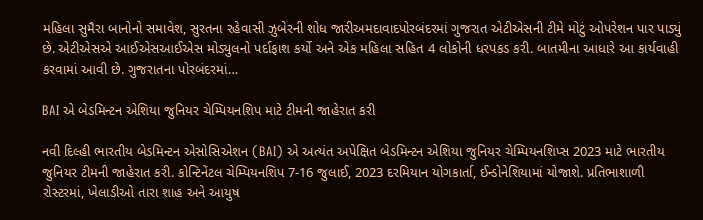મહિલા સુમૈરા બાનોનો સમાવેશ, સુરતના રહેવાસી ઝુબેરની શોધ જારીઅમદાવાદપોરબંદરમાં ગુજરાત એટીએસની ટીમે મોટું ઓપરેશન પાર પાડ્યું છે. એટીએસએ આઈએસઆઈએસ મોડ્યુલનો પર્દાફાશ કર્યો અને એક મહિલા સહિત 4 લોકોની ધરપકડ કરી. બાતમીના આધારે આ કાર્યવાહી કરવામાં આવી છે. ગુજરાતના પોરબંદરમાં…

BAI એ બેડમિન્ટન એશિયા જુનિયર ચેમ્પિયનશિપ માટે ટીમની જાહેરાત કરી

નવી દિલ્હી ભારતીય બેડમિન્ટન એસોસિએશન (BAI) એ અત્યંત અપેક્ષિત બેડમિન્ટન એશિયા જુનિયર ચેમ્પિયનશિપ્સ 2023 માટે ભારતીય જુનિયર ટીમની જાહેરાત કરી. કોન્ટિનેંટલ ચેમ્પિયનશિપ 7-16 જુલાઈ, 2023 દરમિયાન યોગકાર્તા, ઈન્ડોનેશિયામાં યોજાશે. પ્રતિભાશાળી રોસ્ટરમાં, ખેલાડીઓ તારા શાહ અને આયુષ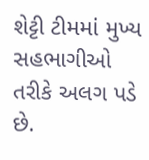શેટ્ટી ટીમમાં મુખ્ય સહભાગીઓ તરીકે અલગ પડે છે.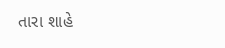તારા શાહે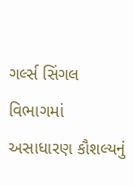ગર્લ્સ સિંગલ વિભાગમાં અસાધારણ કૌશલ્યનું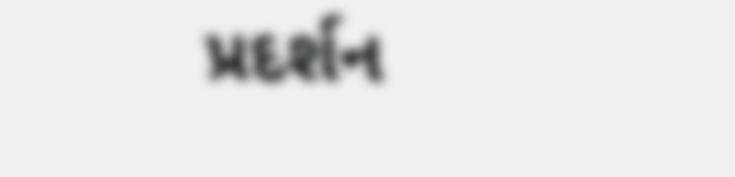પ્રદર્શન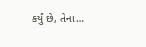કર્યું છે, તેના…